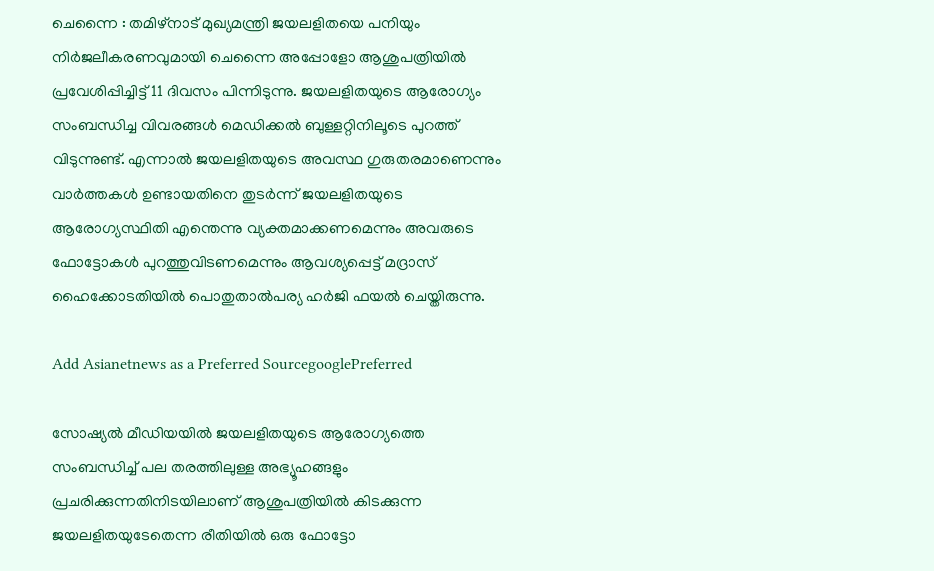ചെന്നൈ : തമിഴ്‌നാട് മുഖ്യമന്ത്രി ജയലളിതയെ പനിയും നിര്‍ജലീകരണവുമായി ചെന്നൈ അപ്പോളോ ആശുപത്രിയില്‍ പ്രവേശിപ്പിച്ചിട്ട് 11 ദിവസം പിന്നിടുന്നു. ജയലളിതയുടെ ആരോഗ്യം സംബന്ധിച്ച വിവരങ്ങള്‍ മെഡിക്കല്‍ ബുള്ളറ്റിനിലൂടെ പുറത്ത് വിടുന്നുണ്ട്. എന്നാല്‍ ജയലളിതയുടെ അവസ്ഥ ഗുരുതരമാണെന്നും വാര്‍ത്തകള്‍ ഉണ്ടായതിനെ തുടര്‍ന്ന് ജയലളിതയുടെ ആരോഗ്യസ്ഥിതി എന്തെന്നു വ്യക്തമാക്കണമെന്നും അവരുടെ ഫോട്ടോകള്‍ പുറത്തുവിടണമെന്നും ആവശ്യപ്പെട്ട് മദ്രാസ് ഹൈക്കോടതിയില്‍ പൊതുതാല്‍പര്യ ഹര്‍ജി ഫയല്‍ ചെയ്തിരുന്നു.

Add Asianetnews as a Preferred SourcegooglePreferred

സോഷ്യല്‍ മീഡിയയില്‍ ജയലളിതയുടെ ആരോഗ്യത്തെ സംബന്ധിച്ച് പല തരത്തിലുള്ള അഭ്യൂഹങ്ങളും പ്രചരിക്കുന്നതിനിടയിലാണ് ആശുപത്രിയില്‍ കിടക്കുന്ന ജയലളിതയുടേതെന്ന രീതിയില്‍ ഒരു ഫോട്ടോ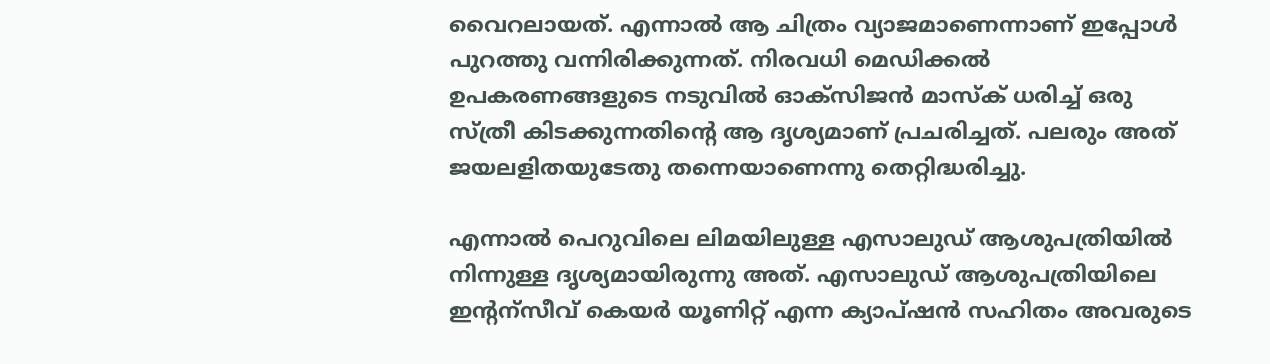വൈറലായത്. എന്നാല്‍ ആ ചിത്രം വ്യാജമാണെന്നാണ് ഇപ്പോള്‍ പുറത്തു വന്നിരിക്കുന്നത്. നിരവധി മെഡിക്കല്‍ ഉപകരണങ്ങളുടെ നടുവില്‍ ഓക്‌സിജന്‍ മാസ്‌ക് ധരിച്ച് ഒരു സ്ത്രീ കിടക്കുന്നതിന്റെ ആ ദൃശ്യമാണ് പ്രചരിച്ചത്. പലരും അത് ജയലളിതയുടേതു തന്നെയാണെന്നു തെറ്റിദ്ധരിച്ചു.

എന്നാല്‍ പെറുവിലെ ലിമയിലുള്ള എസാലുഡ് ആശുപത്രിയില്‍ നിന്നുള്ള ദൃശ്യമായിരുന്നു അത്. എസാലുഡ് ആശുപത്രിയിലെ ഇന്റന്‌സീവ് കെയര്‍ യൂണിറ്റ് എന്ന ക്യാപ്ഷന്‍ സഹിതം അവരുടെ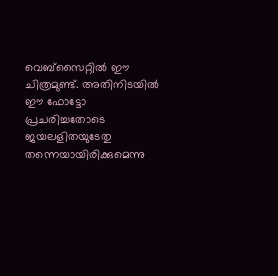വെബ്‌സൈറ്റില്‍ ഈ ചിത്രമുണ്ട്. അതിനിടയില്‍ ഈ ഫോട്ടോ പ്രചരിച്ചതോടെ ജയലളിതയുടേതു തന്നെയായിരിക്കുമെന്നു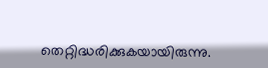തെറ്റിദ്ധരിക്കുകയായിരുന്നു.